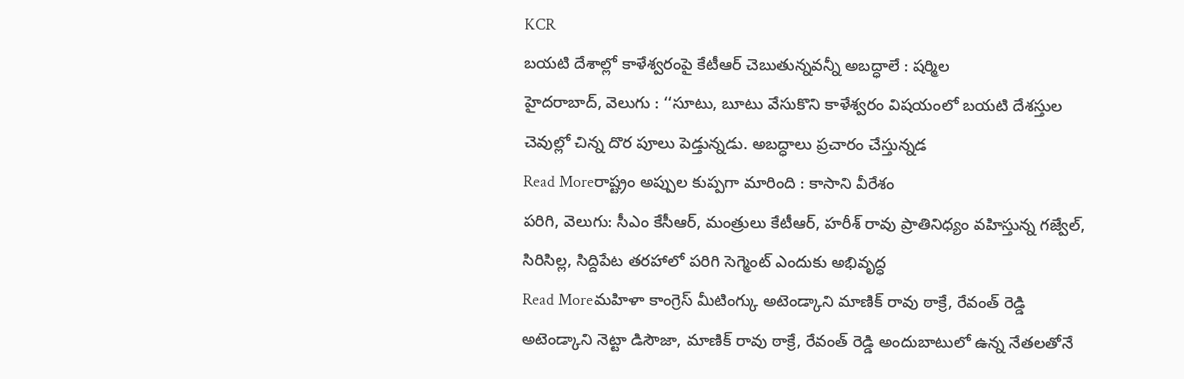KCR
బయటి దేశాల్లో కాళేశ్వరంపై కేటీఆర్ చెబుతున్నవన్నీ అబద్ధాలే : షర్మిల
హైదరాబాద్, వెలుగు : ‘‘సూటు, బూటు వేసుకొని కాళేశ్వరం విషయంలో బయటి దేశస్తుల చెవుల్లో చిన్న దొర పూలు పెడ్తున్నడు. అబద్ధాలు ప్రచారం చేస్తున్నడ
Read Moreరాష్ట్రం అప్పుల కుప్పగా మారింది : కాసాని వీరేశం
పరిగి, వెలుగు: సీఎం కేసీఆర్, మంత్రులు కేటీఆర్, హరీశ్ రావు ప్రాతినిధ్యం వహిస్తున్న గజ్వేల్, సిరిసిల్ల, సిద్దిపేట తరహాలో పరిగి సెగ్మెంట్ ఎందుకు అభివృద్ధ
Read Moreమహిళా కాంగ్రెస్ మీటింగ్కు అటెండ్కాని మాణిక్ రావు ఠాక్రే, రేవంత్ రెడ్డి
అటెండ్కాని నెట్టా డిసౌజా, మాణిక్ రావు ఠాక్రే, రేవంత్ రెడ్డి అందుబాటులో ఉన్న నేతలతోనే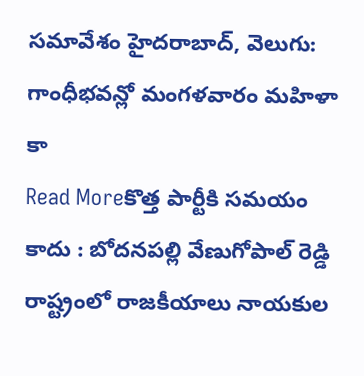సమావేశం హైదరాబాద్, వెలుగు: గాంధీభవన్లో మంగళవారం మహిళా కా
Read Moreకొత్త పార్టీకి సమయం కాదు : బోదనపల్లి వేణుగోపాల్ రెడ్డి
రాష్ట్రంలో రాజకీయాలు నాయకుల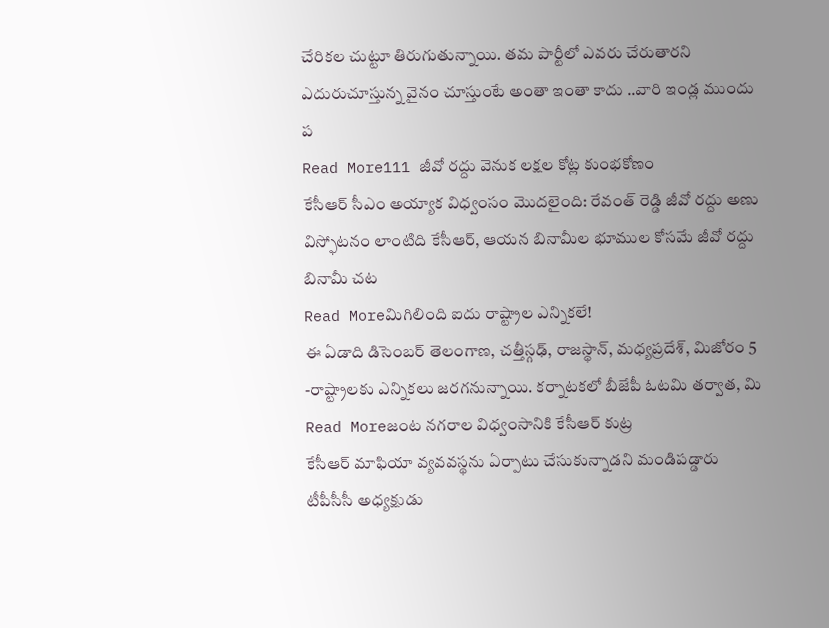చేరికల చుట్టూ తిరుగుతున్నాయి. తమ పార్టీలో ఎవరు చేరుతారని ఎదురుచూస్తున్న వైనం చూస్తుంటే అంతా ఇంతా కాదు ..వారి ఇండ్ల ముందు ప
Read More111 జీవో రద్దు వెనుక లక్షల కోట్ల కుంభకోణం
కేసీఆర్ సీఎం అయ్యాక విధ్వంసం మొదలైంది: రేవంత్ రెడ్డి జీవో రద్దు అణు విస్ఫోటనం లాంటిది కేసీఆర్, ఆయన బినామీల భూముల కోసమే జీవో రద్దు బినామీ చట
Read Moreమిగిలింది ఐదు రాష్ట్రాల ఎన్నికలే!
ఈ ఏడాది డిసెంబర్ తెలంగాణ, చత్తీస్గఢ్, రాజస్థాన్, మధ్యప్రదేశ్, మిజోరం 5 -రాష్ట్రాలకు ఎన్నికలు జరగనున్నాయి. కర్నాటకలో బీజేపీ ఓటమి తర్వాత, మి
Read Moreజంట నగరాల విధ్వంసానికి కేసీఆర్ కుట్ర
కేసీఆర్ మాఫియా వ్యవవస్థను ఏర్పాటు చేసుకున్నాడని మండిపడ్డారు టీపీసీసీ అధ్యక్షుడు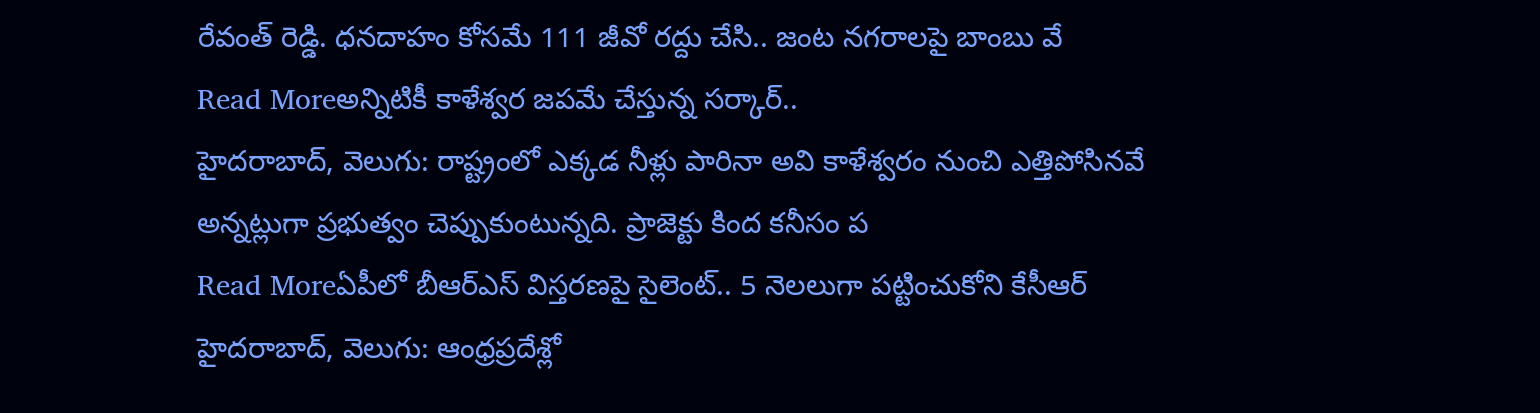రేవంత్ రెడ్డి. ధనదాహం కోసమే 111 జీవో రద్దు చేసి.. జంట నగరాలపై బాంబు వే
Read Moreఅన్నిటికీ కాళేశ్వర జపమే చేస్తున్న సర్కార్..
హైదరాబాద్, వెలుగు: రాష్ట్రంలో ఎక్కడ నీళ్లు పారినా అవి కాళేశ్వరం నుంచి ఎత్తిపోసినవే అన్నట్లుగా ప్రభుత్వం చెప్పుకుంటున్నది. ప్రాజెక్టు కింద కనీసం ప
Read Moreఏపీలో బీఆర్ఎస్ విస్తరణపై సైలెంట్.. 5 నెలలుగా పట్టించుకోని కేసీఆర్
హైదరాబాద్, వెలుగు: ఆంధ్రప్రదేశ్లో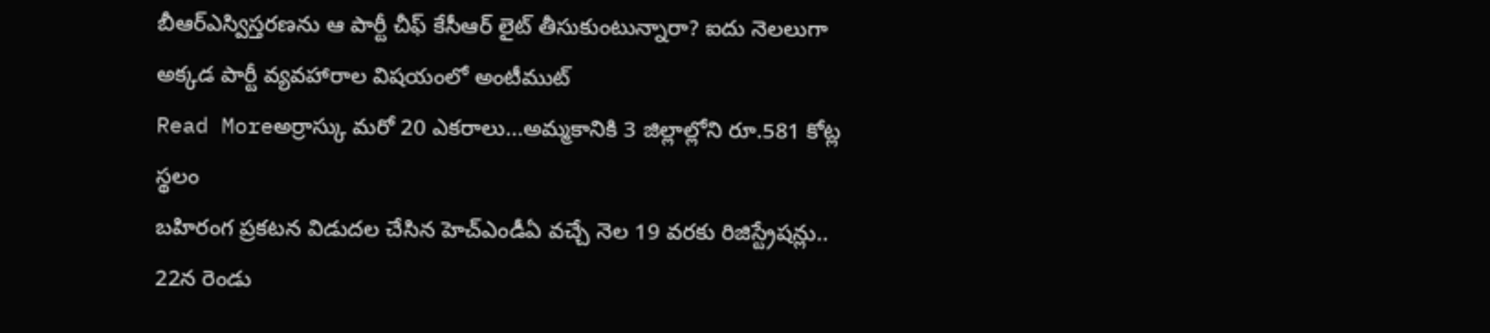బీఆర్ఎస్విస్తరణను ఆ పార్టీ చీఫ్ కేసీఆర్ లైట్ తీసుకుంటున్నారా? ఐదు నెలలుగా అక్కడ పార్టీ వ్యవహారాల విషయంలో అంటీముట్
Read Moreఅర్రాస్కు మరో 20 ఎకరాలు...అమ్మకానికి 3 జిల్లాల్లోని రూ.581 కోట్ల స్థలం
బహిరంగ ప్రకటన విడుదల చేసిన హెచ్ఎండీఏ వచ్చే నెల 19 వరకు రిజిస్ట్రేషన్లు.. 22న రెండు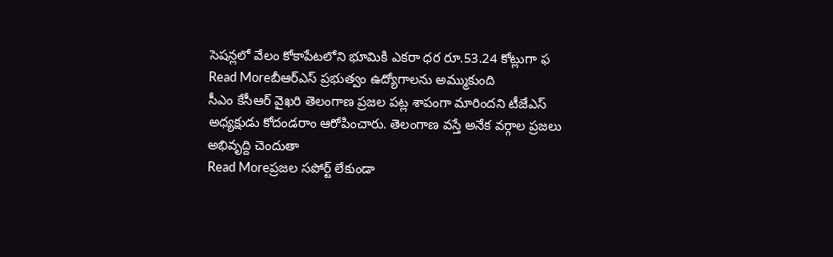సెషన్లలో వేలం కోకాపేటలోని భూమికి ఎకరా ధర రూ.53.24 కోట్లుగా ఫ
Read Moreబీఆర్ఎస్ ప్రభుత్వం ఉద్యోగాలను అమ్ముకుంది
సీఎం కేసీఆర్ వైఖరి తెలంగాణ ప్రజల పట్ల శాపంగా మారిందని టీజేఎస్ అధ్యక్షుడు కోదండరాం ఆరోపించారు. తెలంగాణ వస్తే అనేక వర్గాల ప్రజలు అభివృద్ది చెందుతా
Read Moreప్రజల సపోర్ట్ లేకుండా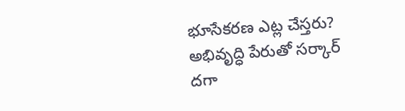భూసేకరణ ఎట్ల చేస్తరు?
అభివృద్ధి పేరుతో సర్కార్ దగా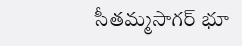సీతమ్మసాగర్ భూ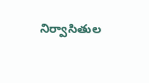నిర్వాసితుల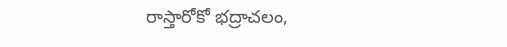రాస్తారోకో భద్రాచలం,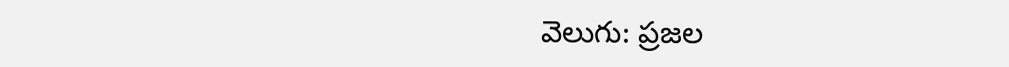వెలుగు: ప్రజల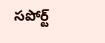సపోర్ట్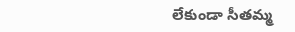లేకుండా సీతమ్మ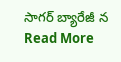సాగర్ బ్యారేజీ న
Read More